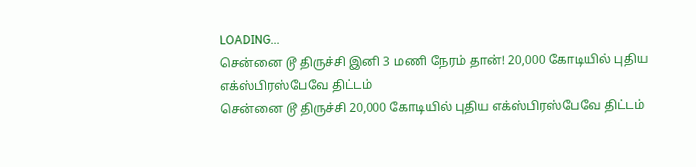LOADING...
சென்னை டூ திருச்சி இனி 3 மணி நேரம் தான்! 20,000 கோடியில் புதிய எக்ஸ்பிரஸ்பேவே திட்டம்
சென்னை டூ திருச்சி 20,000 கோடியில் புதிய எக்ஸ்பிரஸ்பேவே திட்டம்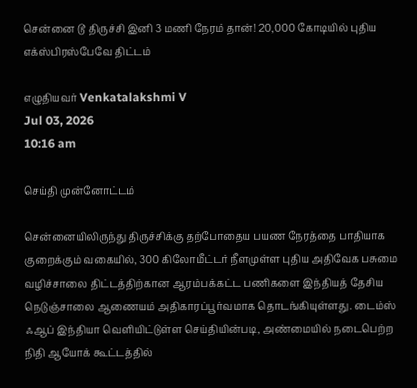சென்னை டூ திருச்சி இனி 3 மணி நேரம் தான்! 20,000 கோடியில் புதிய எக்ஸ்பிரஸ்பேவே திட்டம்

எழுதியவர் Venkatalakshmi V
Jul 03, 2026
10:16 am

செய்தி முன்னோட்டம்

சென்னையிலிருந்து திருச்சிக்கு தற்போதைய பயண நேரத்தை பாதியாக குறைக்கும் வகையில், 300 கிலோமீட்டர் நீளமுள்ள புதிய அதிவேக பசுமை வழிச்சாலை திட்டத்திற்கான ஆரம்பக்கட்ட பணிகளை இந்தியத் தேசிய நெடுஞ்சாலை ஆணையம் அதிகாரப்பூர்வமாக தொடங்கியுள்ளது. டைம்ஸ் ஃஆப் இந்தியா வெளியிட்டுள்ள செய்தியின்படி, அண்மையில் நடைபெற்ற நிதி ஆயோக் கூட்டத்தில்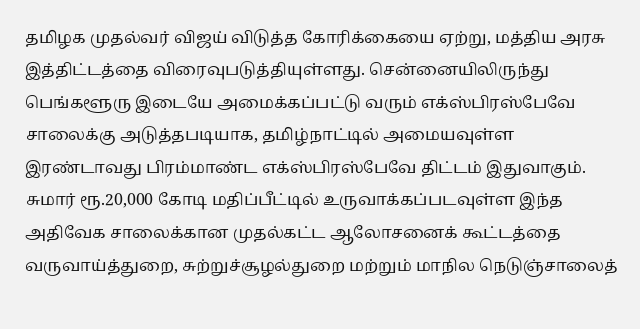தமிழக முதல்வர் விஜய் விடுத்த கோரிக்கையை ஏற்று, மத்திய அரசு இத்திட்டத்தை விரைவுபடுத்தியுள்ளது. சென்னையிலிருந்து பெங்களூரு இடையே அமைக்கப்பட்டு வரும் எக்ஸ்பிரஸ்பேவே சாலைக்கு அடுத்தபடியாக, தமிழ்நாட்டில் அமையவுள்ள இரண்டாவது பிரம்மாண்ட எக்ஸ்பிரஸ்பேவே திட்டம் இதுவாகும். சுமார் ரூ.20,000 கோடி மதிப்பீட்டில் உருவாக்கப்படவுள்ள இந்த அதிவேக சாலைக்கான முதல்கட்ட ஆலோசனைக் கூட்டத்தை வருவாய்த்துறை, சுற்றுச்சூழல்துறை மற்றும் மாநில நெடுஞ்சாலைத்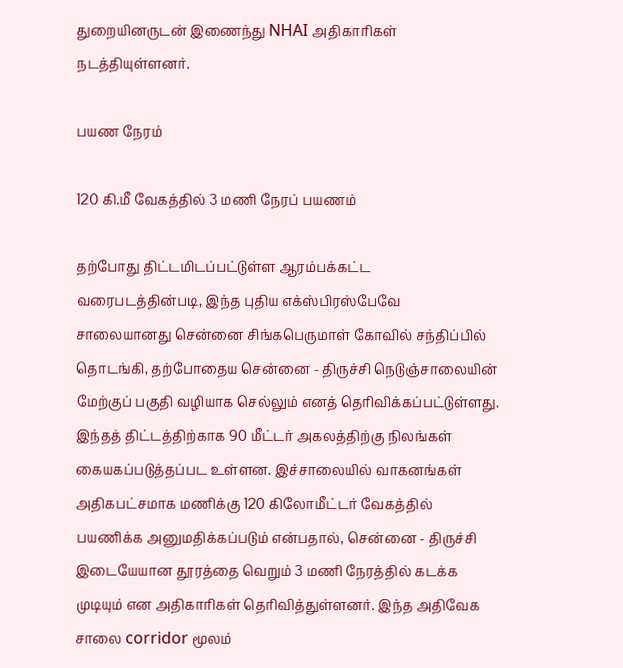துறையினருடன் இணைந்து NHAI அதிகாரிகள் நடத்தியுள்ளனர்.

பயண நேரம்

120 கி.மீ வேகத்தில் 3 மணி நேரப் பயணம்

தற்போது திட்டமிடப்பட்டுள்ள ஆரம்பக்கட்ட வரைபடத்தின்படி, இந்த புதிய எக்ஸ்பிரஸ்பேவே சாலையானது சென்னை சிங்கபெருமாள் கோவில் சந்திப்பில் தொடங்கி, தற்போதைய சென்னை - திருச்சி நெடுஞ்சாலையின் மேற்குப் பகுதி வழியாக செல்லும் எனத் தெரிவிக்கப்பட்டுள்ளது. இந்தத் திட்டத்திற்காக 90 மீட்டர் அகலத்திற்கு நிலங்கள் கையகப்படுத்தப்பட உள்ளன. இச்சாலையில் வாகனங்கள் அதிகபட்சமாக மணிக்கு 120 கிலோமீட்டர் வேகத்தில் பயணிக்க அனுமதிக்கப்படும் என்பதால், சென்னை - திருச்சி இடையேயான தூரத்தை வெறும் 3 மணி நேரத்தில் கடக்க முடியும் என அதிகாரிகள் தெரிவித்துள்ளனர். இந்த அதிவேக சாலை corridor மூலம்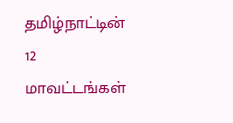தமிழ்நாட்டின் 12 மாவட்டங்கள்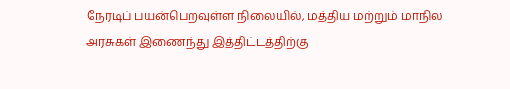நேரடிப் பயன்பெறவுள்ள நிலையில், மத்திய மற்றும் மாநில அரசுகள் இணைந்து இத்திட்டத்திற்கு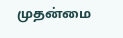முதன்மை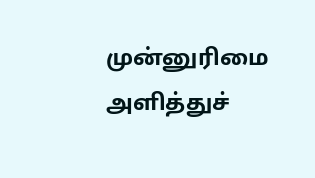முன்னுரிமை அளித்துச்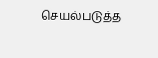செயல்படுத்த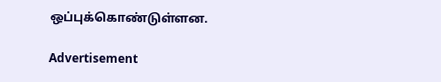ஒப்புக்கொண்டுள்ளன.

Advertisement